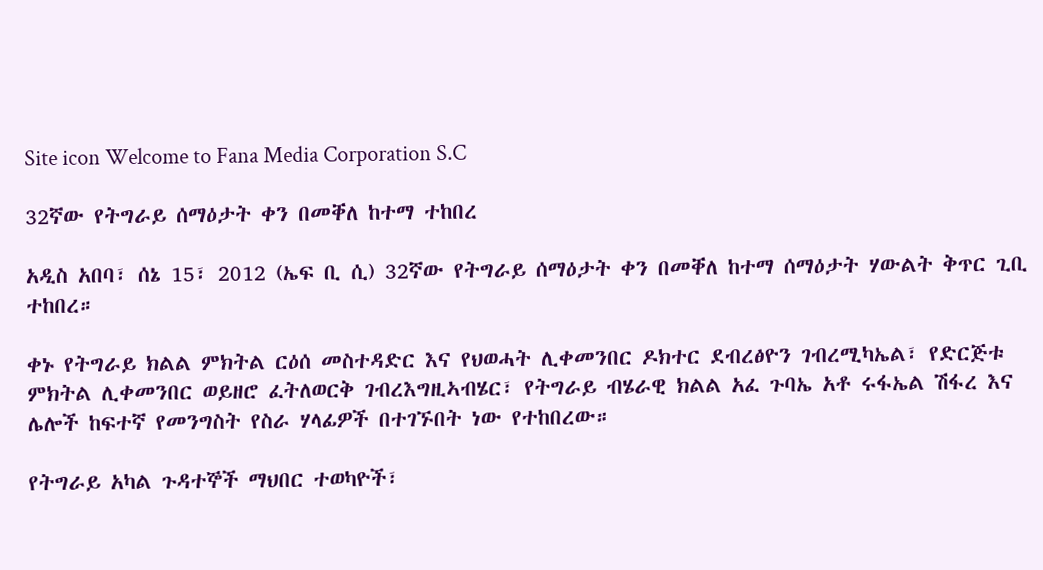Site icon Welcome to Fana Media Corporation S.C

32ኛው የትግራይ ሰማዕታት ቀን በመቐለ ከተማ ተከበረ

አዲስ አበባ፣ ሰኔ 15፣ 2012 (ኤፍ ቢ ሲ) 32ኛው የትግራይ ሰማዕታት ቀን በመቐለ ከተማ ሰማዕታት ሃውልት ቅጥር ጊቢ ተከበረ።

ቀኑ የትግራይ ክልል ምክትል ርዕሰ መስተዳድር እና የህወሓት ሊቀመንበር ዶክተር ደብረፅዮን ገብረሚካኤል፣ የድርጅቱ ምክትል ሊቀመንበር ወይዘሮ ፈትለወርቅ ገብረእግዚኣብሄር፣ የትግራይ ብሄራዊ ክልል አፈ ጉባኤ አቶ ሩፋኤል ሽፋረ እና ሌሎች ከፍተኛ የመንግስት የስራ ሃላፊዎች በተገኙበት ነው የተከበረው።

የትግራይ አካል ጉዳተኞች ማህበር ተወካዮች፣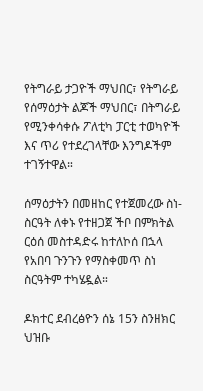የትግራይ ታጋዮች ማህበር፣ የትግራይ የሰማዕታት ልጆች ማህበር፣ በትግራይ የሚንቀሳቀሱ ፖለቲካ ፓርቲ ተወካዮች እና ጥሪ የተደረገላቸው እንግዶችም ተገኝተዋል።

ሰማዕታትን በመዘከር የተጀመረው ስነ-ስርዓት ለቀኑ የተዘጋጀ ችቦ በምክትል ርዕሰ መስተዳድሩ ከተለኮሰ በኋላ የአበባ ጉንጉን የማስቀመጥ ስነ ስርዓትም ተካሄዷል።

ዶክተር ደብረፅዮን ሰኔ 15ን ስንዘክር ህዝቡ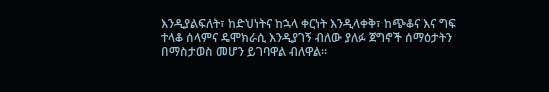እንዲያልፍለት፣ ከድህነትና ከኋላ ቀርነት እንዲላቀቅ፣ ከጭቆና እና ግፍ ተላቆ ሰላምና ዴሞክራሲ እንዲያገኝ ብለው ያለፉ ጀግኖች ሰማዕታትን በማስታወስ መሆን ይገባዋል ብለዋል።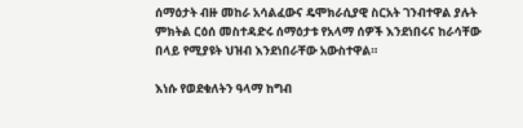ሰማዕታት ብዙ መከራ አሳልፈውና ዴሞክራሲያዊ ስርአት ገንብተዋል ያሉት ምክትል ርዕሰ መስተዳድሩ ሰማዕታቱ የአላማ ሰዎች እንደነበሩና ከራሳቸው በላይ የሚያዩት ህዝብ እንደነበራቸው አውስተዋል።

እነሱ የወደቁለትን ዓላማ ከግብ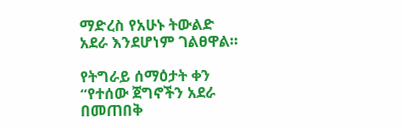ማድረስ የአሁኑ ትውልድ አደራ እንደሆነም ገልፀዋል።

የትግራይ ሰማዕታት ቀን “የተሰው ጀግኖችን አደራ በመጠበቅ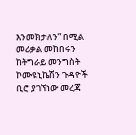እንመክታለን” በሚል መሪቃል መከበሩን ከትግራይ መንግስት ኮሙዩኒኬሽን ጉዳዮች ቢሮ ያገኘነው መረጃ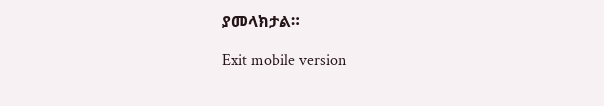ያመላክታል።

Exit mobile version